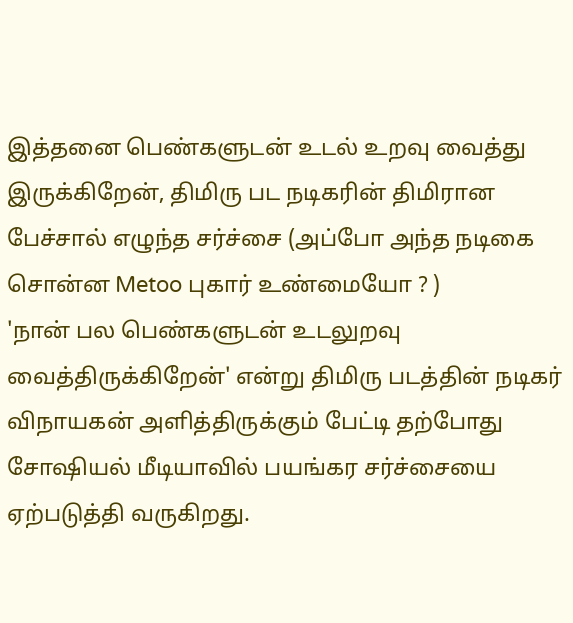இத்தனை பெண்களுடன் உடல் உறவு வைத்து இருக்கிறேன், திமிரு பட நடிகரின் திமிரான பேச்சால் எழுந்த சர்ச்சை (அப்போ அந்த நடிகை சொன்ன Metoo புகார் உண்மையோ ? )
'நான் பல பெண்களுடன் உடலுறவு வைத்திருக்கிறேன்' என்று திமிரு படத்தின் நடிகர் விநாயகன் அளித்திருக்கும் பேட்டி தற்போது சோஷியல் மீடியாவில் பயங்கர சர்ச்சையை ஏற்படுத்தி வருகிறது.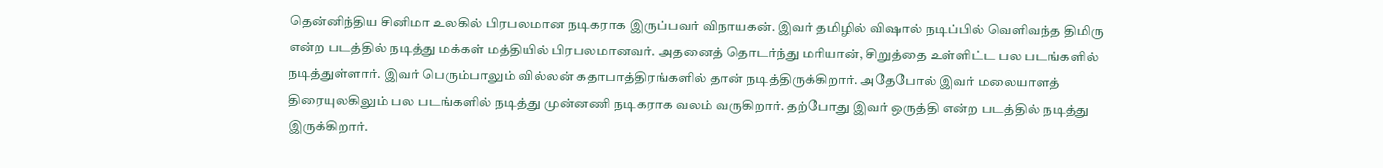தென்னிந்திய சினிமா உலகில் பிரபலமான நடிகராக இருப்பவர் விநாயகன். இவர் தமிழில் விஷால் நடிப்பில் வெளிவந்த திமிரு என்ற படத்தில் நடித்து மக்கள் மத்தியில் பிரபலமானவர். அதனைத் தொடர்ந்து மரியான், சிறுத்தை உள்ளிட்ட பல படங்களில் நடித்துள்ளார். இவர் பெரும்பாலும் வில்லன் கதாபாத்திரங்களில் தான் நடித்திருக்கிறார். அதேபோல் இவர் மலையாளத் திரையுலகிலும் பல படங்களில் நடித்து முன்னணி நடிகராக வலம் வருகிறார். தற்போது இவர் ஒருத்தி என்ற படத்தில் நடித்து இருக்கிறார்.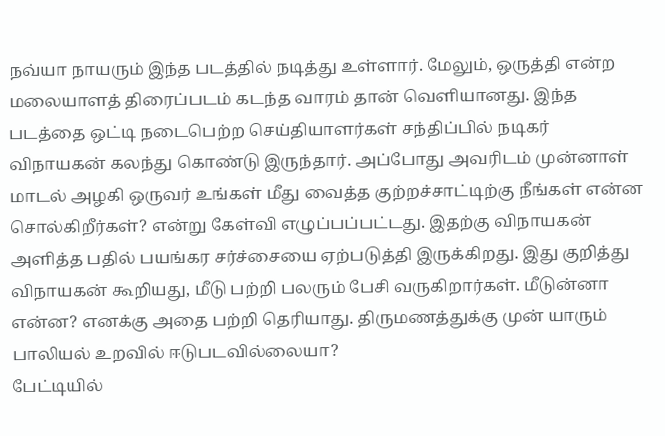நவ்யா நாயரும் இந்த படத்தில் நடித்து உள்ளார். மேலும், ஒருத்தி என்ற மலையாளத் திரைப்படம் கடந்த வாரம் தான் வெளியானது. இந்த படத்தை ஒட்டி நடைபெற்ற செய்தியாளர்கள் சந்திப்பில் நடிகர் விநாயகன் கலந்து கொண்டு இருந்தார். அப்போது அவரிடம் முன்னாள் மாடல் அழகி ஒருவர் உங்கள் மீது வைத்த குற்றச்சாட்டிற்கு நீங்கள் என்ன சொல்கிறீர்கள்? என்று கேள்வி எழுப்பப்பட்டது. இதற்கு விநாயகன் அளித்த பதில் பயங்கர சர்ச்சையை ஏற்படுத்தி இருக்கிறது. இது குறித்து விநாயகன் கூறியது, மீடு பற்றி பலரும் பேசி வருகிறார்கள். மீடுன்னா என்ன? எனக்கு அதை பற்றி தெரியாது. திருமணத்துக்கு முன் யாரும் பாலியல் உறவில் ஈடுபடவில்லையா?
பேட்டியில்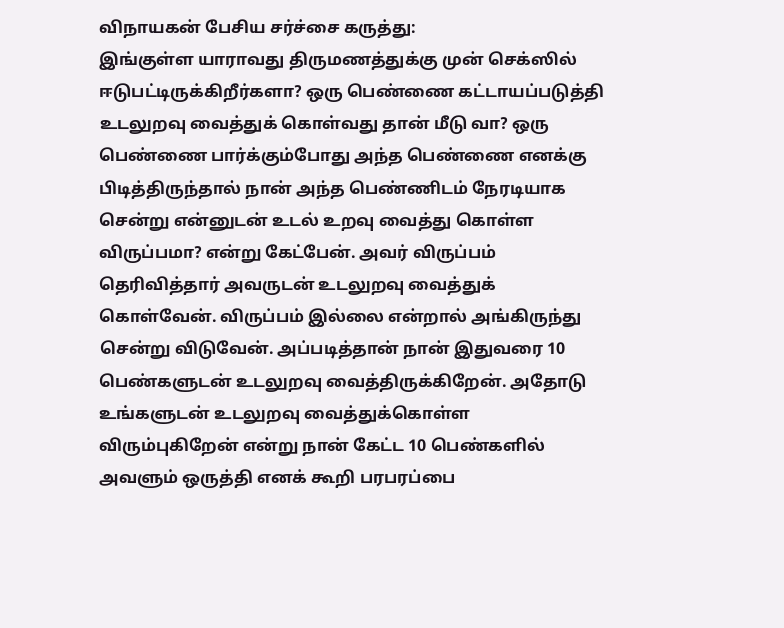விநாயகன் பேசிய சர்ச்சை கருத்து:
இங்குள்ள யாராவது திருமணத்துக்கு முன் செக்ஸில் ஈடுபட்டிருக்கிறீர்களா? ஒரு பெண்ணை கட்டாயப்படுத்தி உடலுறவு வைத்துக் கொள்வது தான் மீடு வா? ஒரு பெண்ணை பார்க்கும்போது அந்த பெண்ணை எனக்கு பிடித்திருந்தால் நான் அந்த பெண்ணிடம் நேரடியாக சென்று என்னுடன் உடல் உறவு வைத்து கொள்ள விருப்பமா? என்று கேட்பேன். அவர் விருப்பம் தெரிவித்தார் அவருடன் உடலுறவு வைத்துக் கொள்வேன். விருப்பம் இல்லை என்றால் அங்கிருந்து சென்று விடுவேன். அப்படித்தான் நான் இதுவரை 10 பெண்களுடன் உடலுறவு வைத்திருக்கிறேன். அதோடு உங்களுடன் உடலுறவு வைத்துக்கொள்ள விரும்புகிறேன் என்று நான் கேட்ட 10 பெண்களில் அவளும் ஒருத்தி எனக் கூறி பரபரப்பை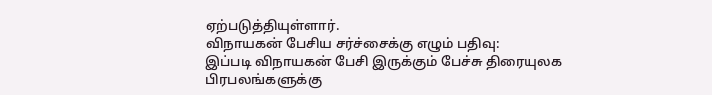ஏற்படுத்தியுள்ளார்.
விநாயகன் பேசிய சர்ச்சைக்கு எழும் பதிவு:
இப்படி விநாயகன் பேசி இருக்கும் பேச்சு திரையுலக பிரபலங்களுக்கு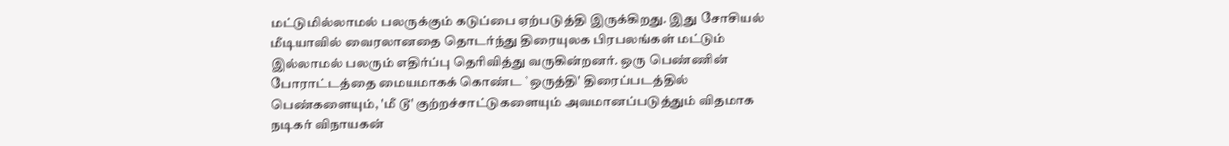மட்டுமில்லாமல் பலருக்கும் கடுப்பை ஏற்படுத்தி இருக்கிறது. இது சோசியல் மீடியாவில் வைரலானதை தொடர்ந்து திரையுலக பிரபலங்கள் மட்டும் இல்லாமல் பலரும் எதிர்ப்பு தெரிவித்து வருகின்றனர். ஒரு பெண்ணின் போராட்டத்தை மையமாகக் கொண்ட `ஒருத்தி' திரைப்படத்தில் பெண்களையும், 'மீ டூ' குற்றச்சாட்டுகளையும் அவமானப்படுத்தும் விதமாக நடிகர் விநாயகன்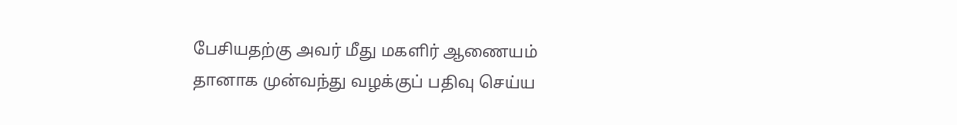பேசியதற்கு அவர் மீது மகளிர் ஆணையம் தானாக முன்வந்து வழக்குப் பதிவு செய்ய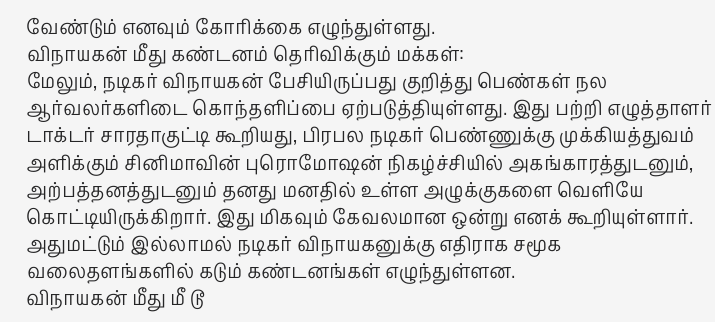வேண்டும் எனவும் கோரிக்கை எழுந்துள்ளது.
விநாயகன் மீது கண்டனம் தெரிவிக்கும் மக்கள்:
மேலும், நடிகர் விநாயகன் பேசியிருப்பது குறித்து பெண்கள் நல ஆர்வலர்களிடை கொந்தளிப்பை ஏற்படுத்தியுள்ளது. இது பற்றி எழுத்தாளர் டாக்டர் சாரதாகுட்டி கூறியது, பிரபல நடிகர் பெண்ணுக்கு முக்கியத்துவம் அளிக்கும் சினிமாவின் புரொமோஷன் நிகழ்ச்சியில் அகங்காரத்துடனும், அற்பத்தனத்துடனும் தனது மனதில் உள்ள அழுக்குகளை வெளியே கொட்டியிருக்கிறார். இது மிகவும் கேவலமான ஒன்று எனக் கூறியுள்ளார். அதுமட்டும் இல்லாமல் நடிகர் விநாயகனுக்கு எதிராக சமூக வலைதளங்களில் கடும் கண்டனங்கள் எழுந்துள்ளன.
விநாயகன் மீது மீ டூ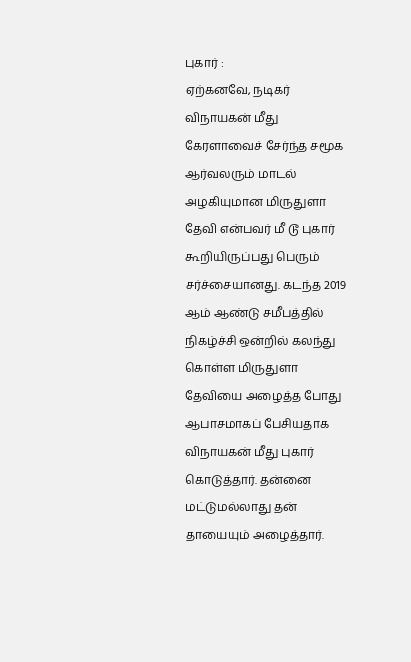புகார் :
ஏற்கனவே, நடிகர் விநாயகன் மீது கேரளாவைச் சேர்ந்த சமூக ஆர்வலரும் மாடல் அழகியுமான மிருதுளா தேவி என்பவர் மீ டூ புகார் கூறியிருப்பது பெரும் சர்ச்சையானது. கடந்த 2019 ஆம் ஆண்டு சமீபத்தில் நிகழ்ச்சி ஒன்றில் கலந்து கொள்ள மிருதுளா தேவியை அழைத்த போது ஆபாசமாகப் பேசியதாக விநாயகன் மீது புகார் கொடுத்தார். தன்னை மட்டுமல்லாது தன் தாயையும் அழைத்தார்.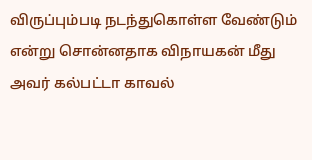விருப்பும்படி நடந்துகொள்ள வேண்டும் என்று சொன்னதாக விநாயகன் மீது அவர் கல்பட்டா காவல்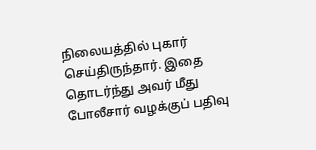நிலையத்தில் புகார் செய்திருந்தார். இதை தொடர்ந்து அவர் மீது போலீசார் வழக்குப் பதிவு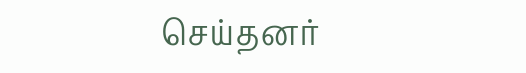செய்தனர்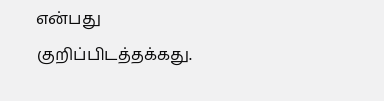என்பது குறிப்பிடத்தக்கது.